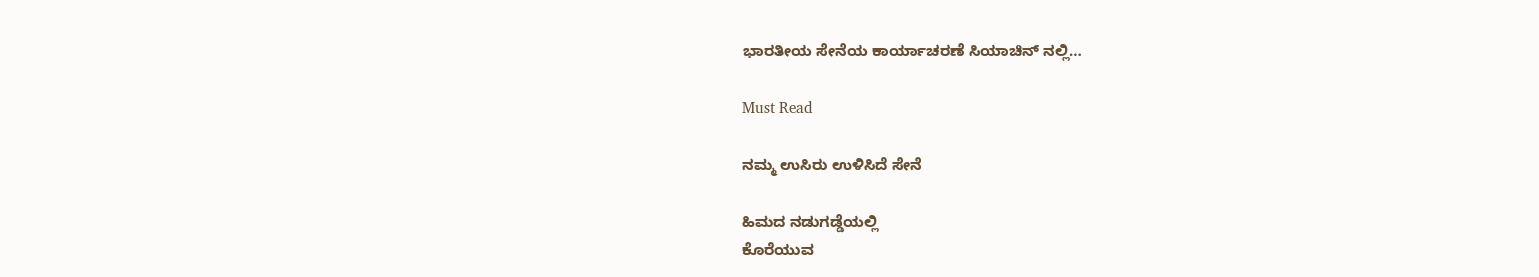ಭಾರತೀಯ ಸೇನೆಯ ಕಾರ್ಯಾಚರಣೆ ಸಿಯಾಚಿನ್ ನಲ್ಲಿ…

Must Read

ನಮ್ಮ ಉಸಿರು ಉಳಿಸಿದೆ ಸೇನೆ

ಹಿಮದ ನಡುಗಡ್ಡೆಯಲ್ಲಿ
ಕೊರೆಯುವ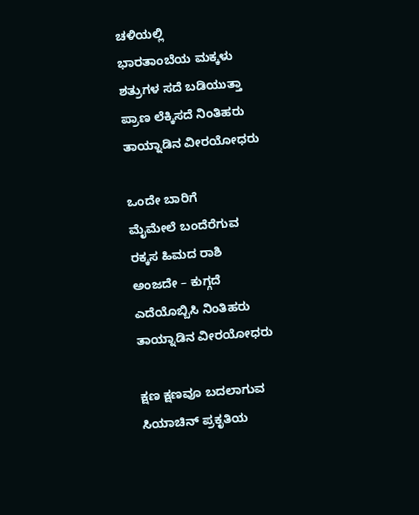ಚಳಿಯಲ್ಲಿ
ಭಾರತಾಂಬೆಯ ಮಕ್ಕಳು
ಶತ್ರುಗಳ ಸದೆ ಬಡಿಯುತ್ತಾ
ಪ್ರಾಣ ಲೆಕ್ಕಿಸದೆ ನಿಂತಿಹರು
ತಾಯ್ನಾಡಿನ ವೀರಯೋಧರು

ಒಂದೇ ಬಾರಿಗೆ
ಮೈಮೇಲೆ ಬಂದೆರೆಗುವ
ರಕ್ಕಸ ಹಿಮದ ರಾಶಿ
ಅಂಜದೇ – ಕುಗ್ಗದೆ
ಎದೆಯೊಬ್ಬಿಸಿ ನಿಂತಿಹರು
ತಾಯ್ನಾಡಿನ ವೀರಯೋಧರು

ಕ್ಷಣ ಕ್ಷಣವೂ ಬದಲಾಗುವ
ಸಿಯಾಚಿನ್ ಪ್ರಕೃತಿಯ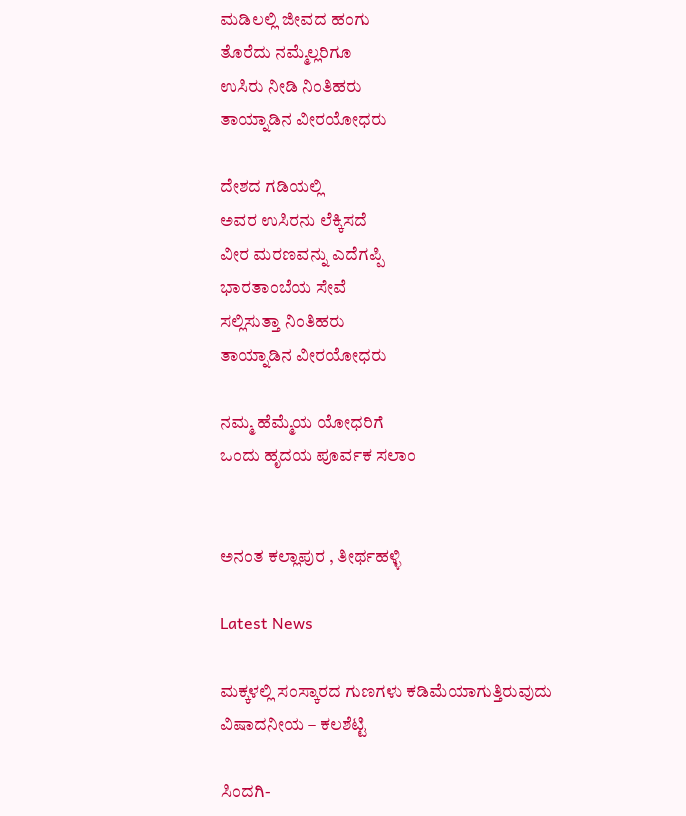ಮಡಿಲಲ್ಲಿ ಜೀವದ ಹಂಗು
ತೊರೆದು ನಮ್ಮೆಲ್ಲರಿಗೂ
ಉಸಿರು ನೀಡಿ ನಿಂತಿಹರು
ತಾಯ್ನಾಡಿನ ವೀರಯೋಧರು

ದೇಶದ ಗಡಿಯಲ್ಲಿ
ಅವರ ಉಸಿರನು ಲೆಕ್ಕಿಸದೆ
ವೀರ ಮರಣವನ್ನು ಎದೆಗಪ್ಪಿ
ಭಾರತಾಂಬೆಯ ಸೇವೆ
ಸಲ್ಲಿಸುತ್ತಾ ನಿಂತಿಹರು
ತಾಯ್ನಾಡಿನ ವೀರಯೋಧರು

ನಮ್ಮ ಹೆಮ್ಮೆಯ ಯೋಧರಿಗೆ
ಒಂದು ಹೃದಯ ಪೂರ್ವಕ ಸಲಾಂ


ಅನಂತ ಕಲ್ಲಾಪುರ , ತೀರ್ಥಹಳ್ಳಿ

Latest News

ಮಕ್ಕಳಲ್ಲಿ ಸಂಸ್ಕಾರದ ಗುಣಗಳು ಕಡಿಮೆಯಾಗುತ್ತಿರುವುದು ವಿಷಾದನೀಯ – ಕಲಶೆಟ್ಟಿ

ಸಿಂದಗಿ-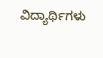ವಿದ್ಯಾರ್ಥಿಗಳು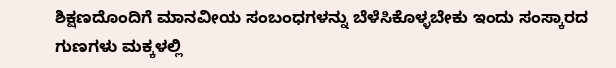ಶಿಕ್ಷಣದೊಂದಿಗೆ ಮಾನವೀಯ ಸಂಬಂಧಗಳನ್ನು ಬೆಳೆಸಿಕೊಳ್ಳಬೇಕು ಇಂದು ಸಂಸ್ಕಾರದ ಗುಣಗಳು ಮಕ್ಕಳಲ್ಲಿ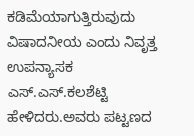ಕಡಿಮೆಯಾಗುತ್ತಿರುವುದು ವಿಷಾದನೀಯ ಎಂದು ನಿವೃತ್ತ ಉಪನ್ಯಾಸಕ ಎಸ್.ಎಸ್.ಕಲಶೆಟ್ಟಿ ಹೇಳಿದರು.ಅವರು ಪಟ್ಟಣದ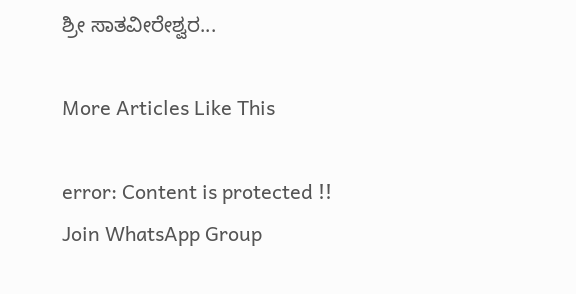ಶ್ರೀ ಸಾತವೀರೇಶ್ವರ...

More Articles Like This

error: Content is protected !!
Join WhatsApp Group